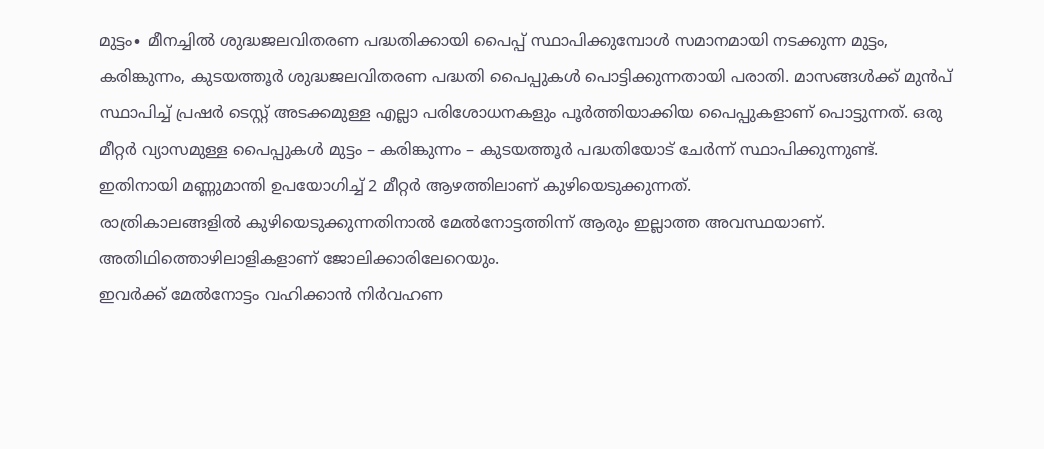മുട്ടം∙ മീനച്ചിൽ ശുദ്ധജലവിതരണ പദ്ധതിക്കായി പൈപ്പ് സ്ഥാപിക്കുമ്പോൾ സമാനമായി നടക്കുന്ന മുട്ടം, കരിങ്കുന്നം, കുടയത്തൂർ ശുദ്ധജലവിതരണ പദ്ധതി പൈപ്പുകൾ പൊട്ടിക്കുന്നതായി പരാതി. മാസങ്ങൾക്ക് മുൻപ് സ്ഥാപിച്ച് പ്രഷർ ടെസ്റ്റ് അടക്കമുള്ള എല്ലാ പരിശോധനകളും പൂർത്തിയാക്കിയ പൈപ്പുകളാണ് പൊട്ടുന്നത്. ഒരു മീറ്റർ വ്യാസമുള്ള പൈപ്പുകൾ മുട്ടം – കരിങ്കുന്നം – കുടയത്തൂർ പദ്ധതിയോട് ചേർന്ന് സ്ഥാപിക്കുന്നുണ്ട്.
ഇതിനായി മണ്ണുമാന്തി ഉപയോഗിച്ച് 2 മീറ്റർ ആഴത്തിലാണ് കുഴിയെടുക്കുന്നത്.
രാത്രികാലങ്ങളിൽ കുഴിയെടുക്കുന്നതിനാൽ മേൽനോട്ടത്തിന്ന് ആരും ഇല്ലാത്ത അവസ്ഥയാണ്. അതിഥിത്തൊഴിലാളികളാണ് ജോലിക്കാരിലേറെയും.
ഇവർക്ക് മേൽനോട്ടം വഹിക്കാൻ നിർവഹണ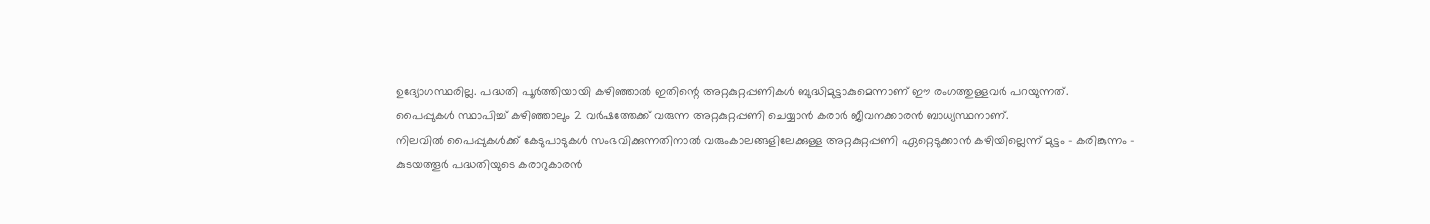ഉദ്യോഗസ്ഥരില്ല. പദ്ധതി പൂർത്തിയായി കഴിഞ്ഞാൽ ഇതിന്റെ അറ്റകുറ്റപ്പണികൾ ബുദ്ധിമുട്ടാകുമെന്നാണ് ഈ രംഗത്തുള്ളവർ പറയുന്നത്.
പൈപ്പുകൾ സ്ഥാപിച്ച് കഴിഞ്ഞാലും 2 വർഷത്തേക്ക് വരുന്ന അറ്റകുറ്റപ്പണി ചെയ്യാൻ കരാർ ജീവനക്കാരൻ ബാധ്യസ്ഥനാണ്.
നിലവിൽ പൈപ്പുകൾക്ക് കേടുപാടുകൾ സംഭവിക്കുന്നതിനാൽ വരുംകാലങ്ങളിലേക്കുള്ള അറ്റകുറ്റപ്പണി ഏറ്റെടുക്കാൻ കഴിയില്ലെന്ന് മുട്ടം – കരിങ്കുന്നം – കുടയത്തൂർ പദ്ധതിയുടെ കരാറുകാരൻ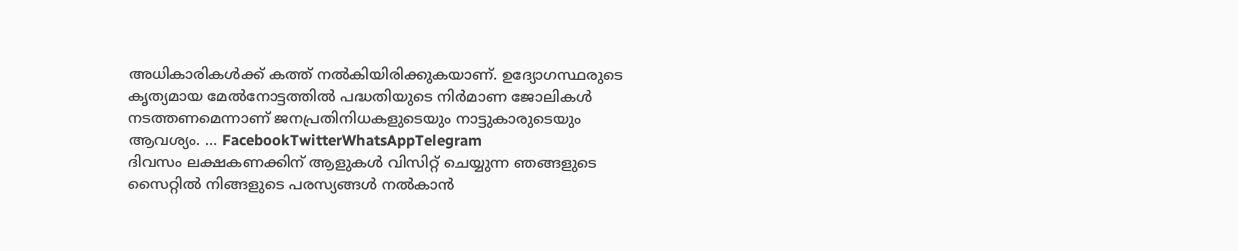അധികാരികൾക്ക് കത്ത് നൽകിയിരിക്കുകയാണ്. ഉദ്യോഗസ്ഥരുടെ കൃത്യമായ മേൽനോട്ടത്തിൽ പദ്ധതിയുടെ നിർമാണ ജോലികൾ നടത്തണമെന്നാണ് ജനപ്രതിനിധകളുടെയും നാട്ടുകാരുടെയും ആവശ്യം. … FacebookTwitterWhatsAppTelegram
ദിവസം ലക്ഷകണക്കിന് ആളുകൾ വിസിറ്റ് ചെയ്യുന്ന ഞങ്ങളുടെ സൈറ്റിൽ നിങ്ങളുടെ പരസ്യങ്ങൾ നൽകാൻ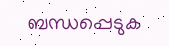ബന്ധപ്പെടുക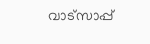വാട്സാപ്പ്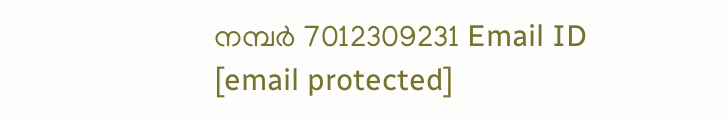നമ്പർ 7012309231 Email ID [email protected]